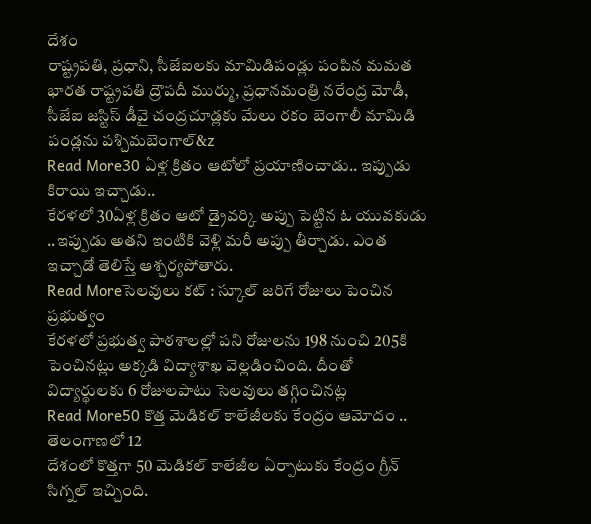దేశం
రాష్ట్రపతి, ప్రధాని, సీజేఐలకు మామిడిపండ్లు పంపిన మమత
భారత రాష్ట్రపతి ద్రౌపదీ ముర్ము, ప్రధానమంత్రి నరేంద్ర మోడీ, సీజేఐ జస్టిస్ డీవై చంద్రచూడ్లకు మేలు రకం బెంగాలీ మామిడి పండ్లను పశ్చిమబెంగాల్&z
Read More30 ఏళ్ల క్రితం ఆటోలో ప్రయాణించాడు.. ఇప్పుడు కిరాయి ఇచ్చాడు..
కేరళలో 30ఏళ్ల క్రితం ఆటో డ్రైవర్కి అప్పు పెట్టిన ఓ యువకుడు ..ఇప్పుడు అతని ఇంటికి వెళ్లి మరీ అప్పు తీర్చాడు. ఎంత ఇచ్చాడో తెలిస్తే ఆశ్చర్యపోతారు.
Read Moreసెలవులు కట్ : స్కూల్ జరిగే రోజులు పెంచిన ప్రభుత్వం
కేరళలో ప్రభుత్వ పాఠశాలల్లో పని రోజులను 198 నుంచి 205కి పెంచినట్లు అక్కడి విద్యాశాఖ వెల్లడించింది. దీంతో విద్యార్థులకు 6 రోజులపాటు సెలవులు తగ్గించినట్ల
Read More50 కొత్త మెడికల్ కాలేజీలకు కేంద్రం ఆమోదం .. తెలంగాణలో 12
దేశంలో కొత్తగా 50 మెడికల్ కాలేజీల ఏర్పాటుకు కేంద్రం గ్రీన్ సిగ్నల్ ఇచ్చింది.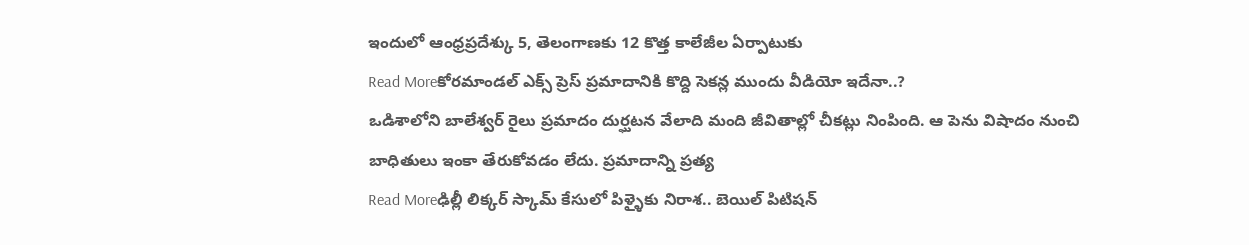ఇందులో ఆంధ్రప్రదేశ్కు 5, తెలంగాణకు 12 కొత్త కాలేజీల ఏర్పాటుకు
Read Moreకోరమాండల్ ఎక్స్ ప్రెస్ ప్రమాదానికి కొద్ది సెకన్ల ముందు వీడియో ఇదేనా..?
ఒడిశాలోని బాలేశ్వర్ రైలు ప్రమాదం దుర్ఘటన వేలాది మంది జీవితాల్లో చీకట్లు నింపింది. ఆ పెను విషాదం నుంచి బాధితులు ఇంకా తేరుకోవడం లేదు. ప్రమాదాన్ని ప్రత్య
Read Moreఢిల్లీ లిక్కర్ స్కామ్ కేసులో పిళ్ళైకు నిరాశ.. బెయిల్ పిటిషన్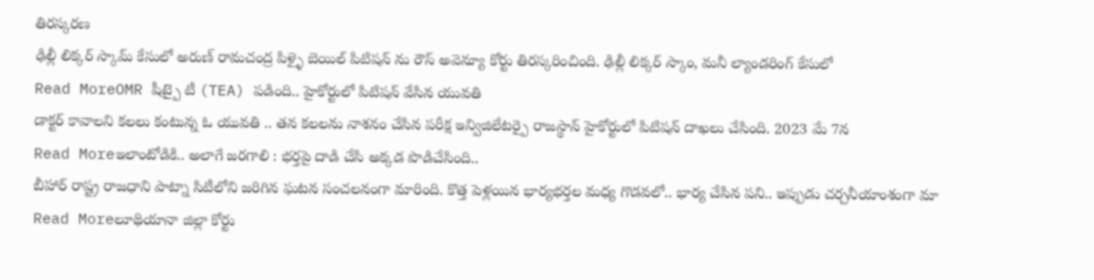తిరస్కరణ
ఢిల్లీ లిక్కర్ స్కామ్ కేసులో అరుణ్ రామచంద్ర పిళ్ళై బెయిల్ పిటిషన్ ను రౌస్ అవెన్యూ కోర్టు తిరస్కరించింది. ఢిల్లీ లిక్కర్ స్కాం, మనీ ల్యాండరింగ్ కేసులో
Read MoreOMR షీట్పై టీ (TEA) పడింది.. హైకోర్టులో పిటిషన్ వేసిన యువతి
డాక్టర్ కావాలని కలలు కంటున్న ఓ యువతి .. తన కలలను నాశనం చేసిన పరీక్ష ఇన్విజిలేటర్పై రాజస్థాన్ హైకోర్టులో పిటిషన్ దాఖలు చేసింది. 2023 మే 7న
Read Moreఇలాంటోడికి.. అలాగే జరగాలి : భర్తపై దాడి చేసి అక్కడ పొడిచేసింది..
బీహార్ రాష్ట్ర రాజధాని పాట్నా సిటీలోని జరిగిన ఘటన సంచలనంగా మారింది. కొత్త పెళ్లయిన భార్యభర్తల మధ్య గొడవలో.. భార్య చేసిన పని.. ఇప్పుడు చర్చనీయాంశంగా మా
Read Moreలూథియానా జిల్లా కోర్టు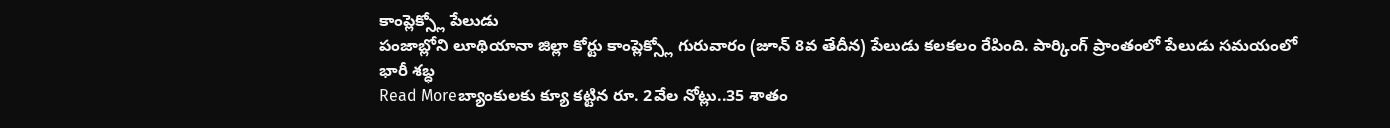కాంప్లెక్స్లో పేలుడు
పంజాబ్లోని లూథియానా జిల్లా కోర్టు కాంప్లెక్స్లో గురువారం (జూన్ 8వ తేదీన) పేలుడు కలకలం రేపింది. పార్కింగ్ ప్రాంతంలో పేలుడు సమయంలో భారీ శబ్ధ
Read Moreబ్యాంకులకు క్యూ కట్టిన రూ. 2వేల నోట్లు..35 శాతం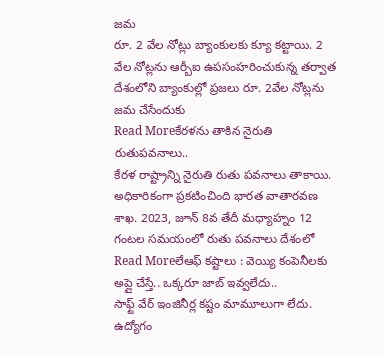జమ
రూ. 2 వేల నోట్లు బ్యాంకులకు క్యూ కట్టాయి. 2 వేల నోట్లను ఆర్బీఐ ఉపసంహరించుకున్న తర్వాత దేశంలోని బ్యాంకుల్లో ప్రజలు రూ. 2వేల నోట్లను జమ చేసేందుకు
Read Moreకేరళను తాకిన నైరుతి రుతుపవనాలు..
కేరళ రాష్ట్రాన్ని నైరుతి రుతు పవనాలు తాకాయి. అధికారికంగా ప్రకటించింది భారత వాతారవణ శాఖ. 2023, జూన్ 8వ తేదీ మధ్యాహ్నం 12 గంటల సమయంలో రుతు పవనాలు దేశంలో
Read Moreలేఆఫ్ కష్టాలు : వెయ్యి కంపెనీలకు అప్లై చేస్తే.. ఒక్కరూ జాబ్ ఇవ్వలేదు..
సాఫ్ట్ వేర్ ఇంజినీర్ల కష్టం మామూలుగా లేదు. ఉద్యోగం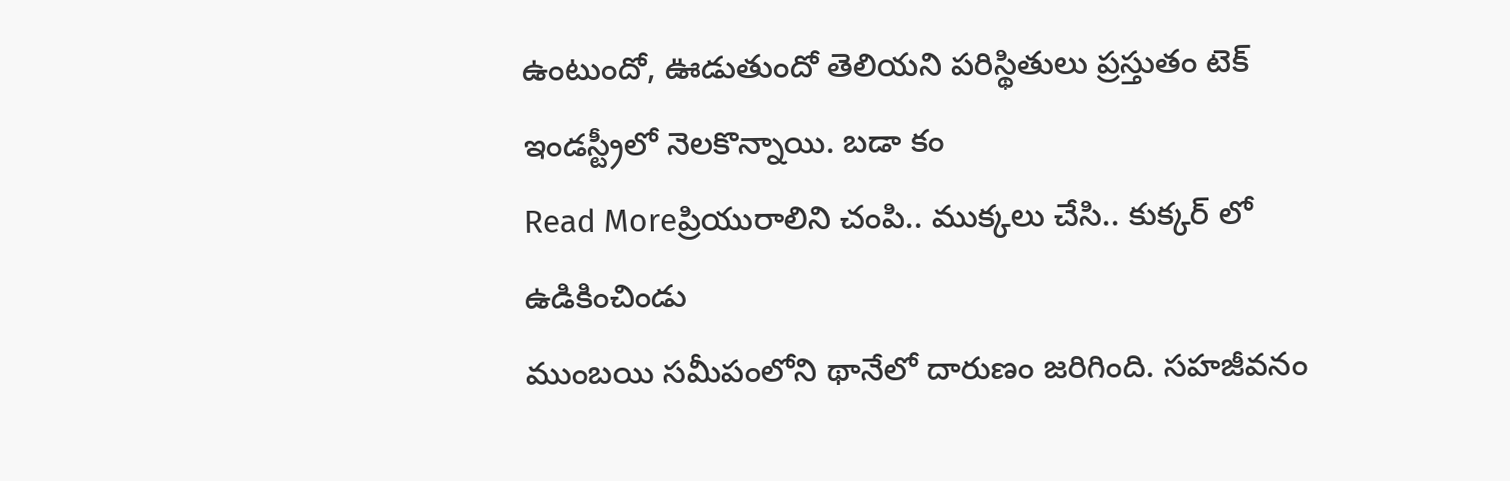ఉంటుందో, ఊడుతుందో తెలియని పరిస్థితులు ప్రస్తుతం టెక్ ఇండస్ట్రీలో నెలకొన్నాయి. బడా కం
Read Moreప్రియురాలిని చంపి.. ముక్కలు చేసి.. కుక్కర్ లో ఉడికించిండు
ముంబయి సమీపంలోని థానేలో దారుణం జరిగింది. సహజీవనం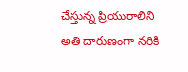చేస్తున్న ప్రియురాలిని అతి దారుణంగా నరికి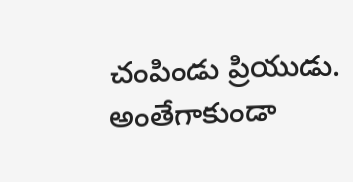చంపిండు ప్రియుడు. అంతేగాకుండా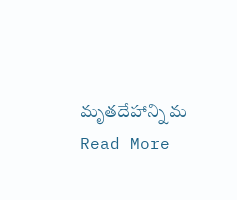మృతదేహాన్ని మ
Read More